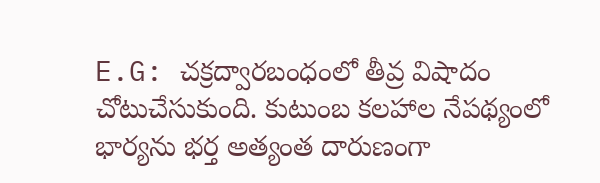E.G: చక్రద్వారబంధంలో తీవ్ర విషాదం చోటుచేసుకుంది. కుటుంబ కలహాల నేపథ్యంలో భార్యను భర్త అత్యంత దారుణంగా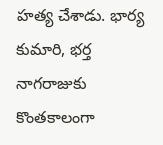హత్య చేశాడు. భార్య కుమారి, భర్త నాగరాజుకు కొంతకాలంగా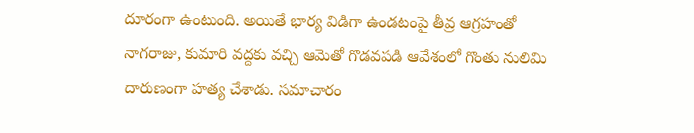దూరంగా ఉంటుంది. అయితే భార్య విడిగా ఉండటంపై తీవ్ర ఆగ్రహంతో నాగరాజు, కుమారి వద్దకు వచ్చి ఆమెతో గొడవపడి ఆవేశంలో గొంతు నులిమి దారుణంగా హత్య చేశాడు. సమాచారం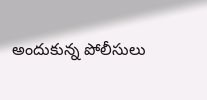అందుకున్న పోలీసులు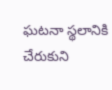ఘటనా స్థలానికి చేరుకుని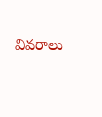వివరాలు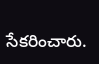సేకరించారు.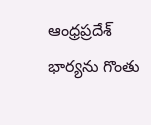ఆంధ్రప్రదేశ్
భార్యను గొంతు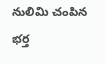నులిమి చంపిన భర్త